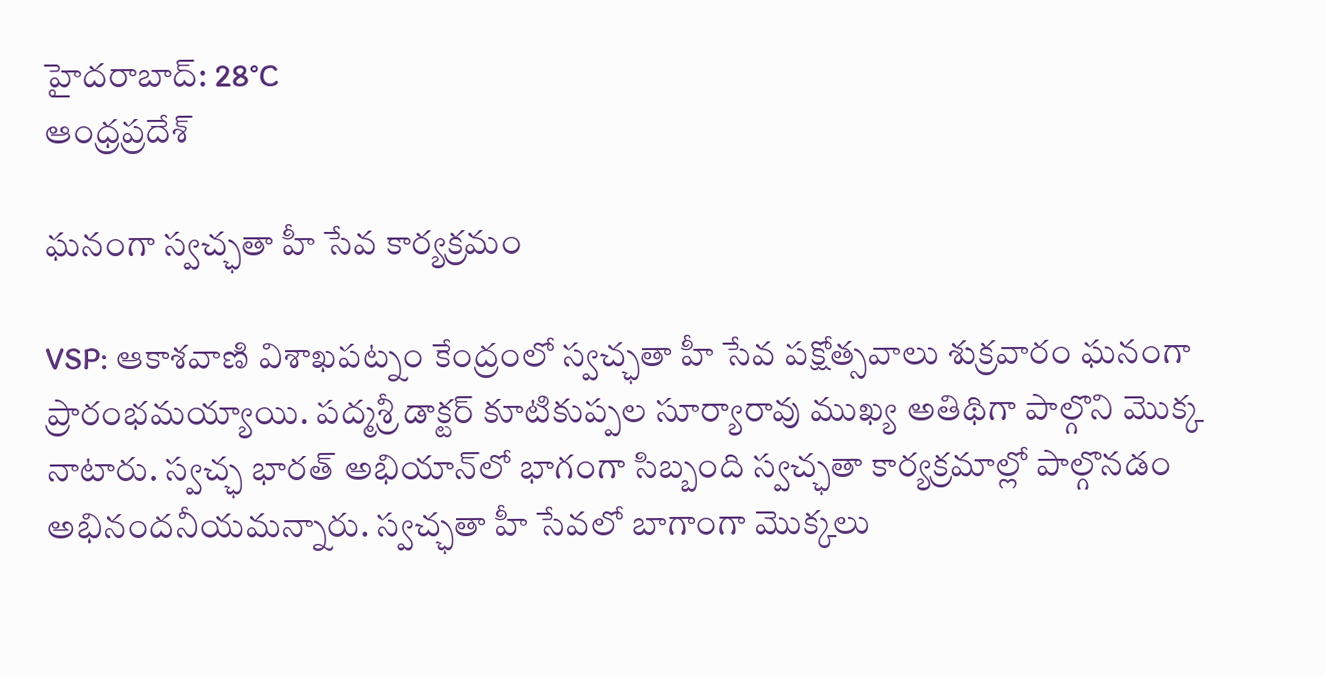హైదరాబాద్: 28°C
ఆంధ్రప్రదేశ్

ఘనంగా స్వచ్ఛతా హీ సేవ కార్యక్రమం

VSP: ఆకాశవాణి విశాఖపట్నం కేంద్రంలో స్వచ్ఛతా హీ సేవ పక్షోత్సవాలు శుక్రవారం ఘనంగా ప్రారంభమయ్యాయి. పద్మశ్రీ డాక్టర్ కూటికుప్పల సూర్యారావు ముఖ్య అతిథిగా పాల్గొని మొక్క నాటారు. స్వచ్ఛ భారత్ అభియాన్‌లో భాగంగా సిబ్బంది స్వచ్ఛతా కార్యక్రమాల్లో పాల్గొనడం అభినందనీయమన్నారు. స్వచ్ఛతా హీ సేవలో బాగాంగా మొక్కలు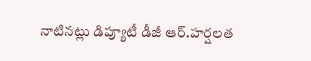నాటినట్లు డిప్యూటీ డీజీ ఆర్.హర్షలత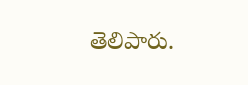తెలిపారు.